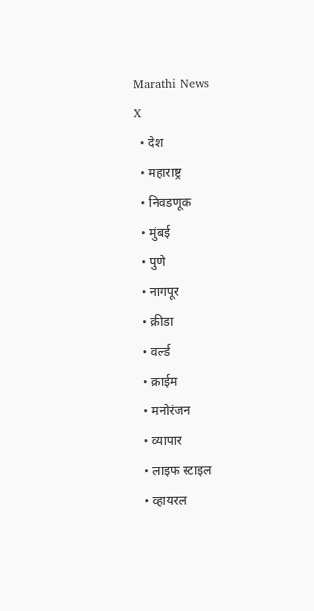Marathi News
X
  • देश
  • महाराष्ट्र
  • निवडणूक
  • मुंबई
  • पुणे
  • नागपूर
  • क्रीडा
  • वर्ल्ड
  • क्राईम
  • मनोरंजन
  • व्यापार
  • लाइफ स्टाइल
  • व्हायरल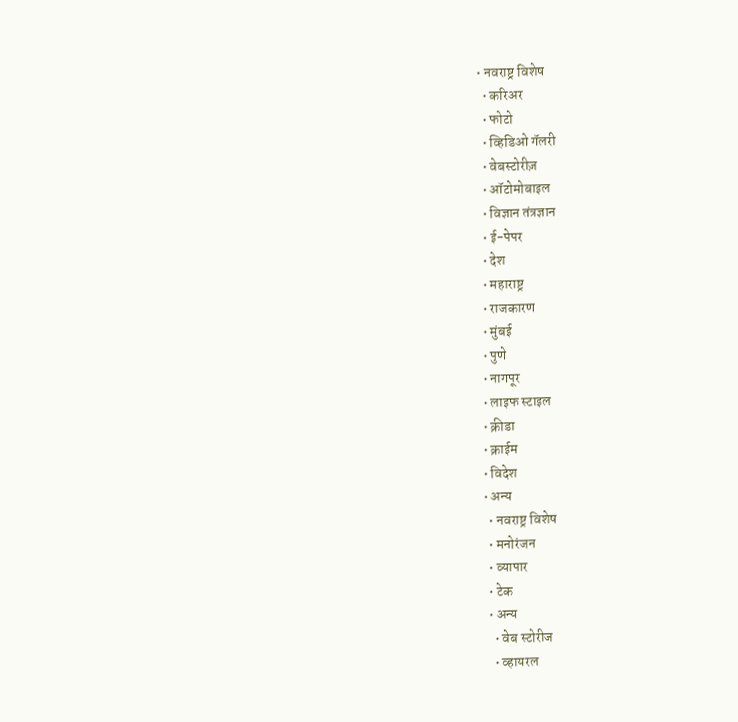• नवराष्ट्र विशेष
  • करिअर
  • फोटो
  • व्हिडिओ गॅलरी
  • वेबस्टोरीज़
  • ऑटोमोबाइल
  • विज्ञान तंत्रज्ञान
  • ई-पेपर
  • देश
  • महाराष्ट्र
  • राजकारण
  • मुंबई
  • पुणे
  • नागपूर
  • लाइफ स्टाइल
  • क्रीडा
  • क्राईम
  • विदेश
  • अन्य
    • नवराष्ट्र विशेष
    • मनोरंजन
    • व्यापार
    • टेक
    • अन्य
      • वेब स्टोरीज
      • व्हायरल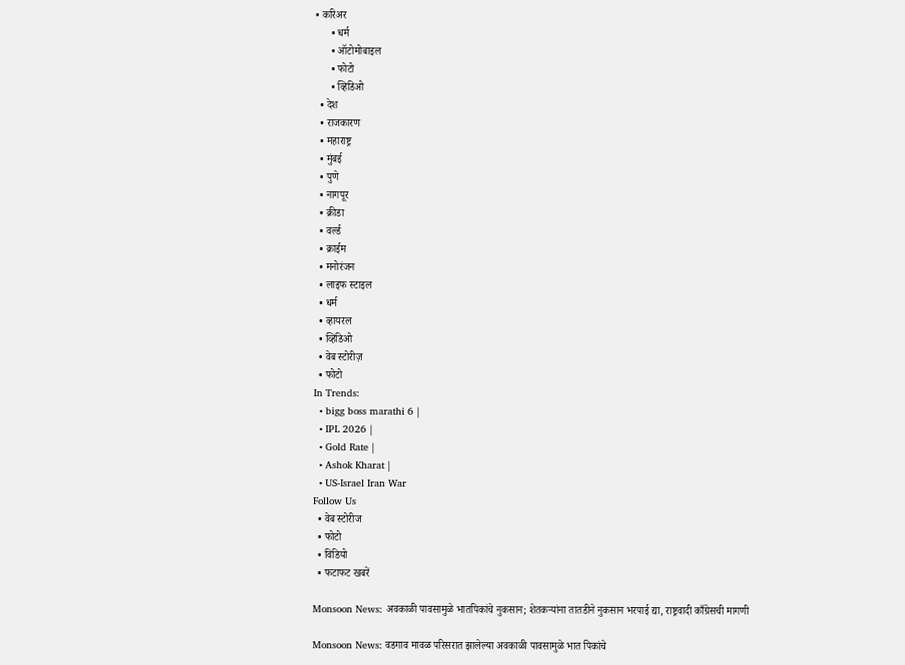• करिअर
      • धर्म
      • ऑटोमोबाइल
      • फोटो
      • व्हिडिओ
  • देश
  • राजकारण
  • महाराष्ट्र
  • मुंबई
  • पुणे
  • नागपूर
  • क्रीडा
  • वर्ल्ड
  • क्राईम
  • मनोरंजन
  • लाइफ स्टाइल
  • धर्म
  • व्हायरल
  • व्हिडिओ
  • वेब स्टोरीज़
  • फोटो
In Trends:
  • bigg boss marathi 6 |
  • IPL 2026 |
  • Gold Rate |
  • Ashok Kharat |
  • US-Israel Iran War
Follow Us
  • वेब स्टोरीज
  • फोटो
  • विडियो
  • फटाफट खबरें

Monsoon News: अवकाळी पावसामुळे भातपिकांचे नुकसान; शेतकऱ्यांना तातडीने नुकसान भरपाई द्या, राष्ट्रवादी काँग्रेसची मागणी

Monsoon News: वडगाव मावळ परिसरात झालेल्या अवकाळी पावसामुळे भात पिकांचे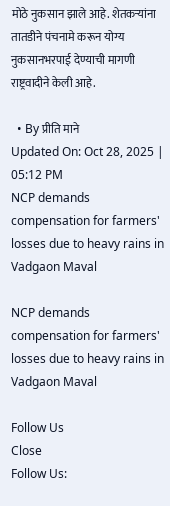मोठे नुकसान झाले आहे. शेतकऱ्यांना तातडीने पंचनामे करून योग्य नुकसानभरपाई देण्याची मागणी राष्ट्रवादीने केली आहे.

  • By प्रीति माने
Updated On: Oct 28, 2025 | 05:12 PM
NCP demands compensation for farmers' losses due to heavy rains in Vadgaon Maval

NCP demands compensation for farmers' losses due to heavy rains in Vadgaon Maval

Follow Us
Close
Follow Us: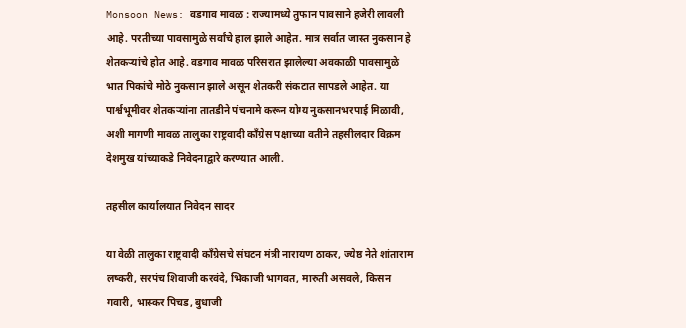Monsoon News: वडगाव मावळ : राज्यामध्ये तुफान पावसाने हजेरी लावली आहे. परतीच्या पावसामुळे सर्वांचे हाल झाले आहेत. मात्र सर्वात जास्त नुकसान हे शेतकऱ्यांचे होत आहे. वडगाव मावळ परिसरात झालेल्या अवकाळी पावसामुळे भात पिकांचे मोठे नुकसान झाले असून शेतकरी संकटात सापडले आहेत. या पार्श्वभूमीवर शेतकऱ्यांना तातडीने पंचनामे करून योग्य नुकसानभरपाई मिळावी, अशी मागणी मावळ तालुका राष्ट्रवादी काँग्रेस पक्षाच्या वतीने तहसीलदार विक्रम देशमुख यांच्याकडे निवेदनाद्वारे करण्यात आली.

तहसील कार्यालयात निवेदन सादर

या वेळी तालुका राष्ट्रवादी काँग्रेसचे संघटन मंत्री नारायण ठाकर, ज्येष्ठ नेते शांताराम लष्करी, सरपंच शिवाजी करवंदे, भिकाजी भागवत, मारुती असवले, किसन गवारी, भास्कर पिचड, बुधाजी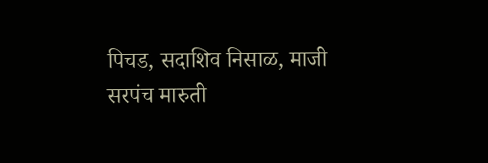पिचड, सदाशिव निसाळ, माजी सरपंच मारुती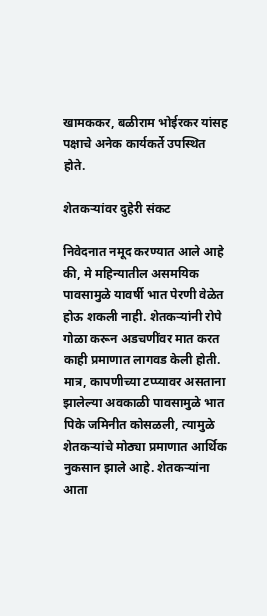खामककर, बळीराम भोईरकर यांसह पक्षाचे अनेक कार्यकर्ते उपस्थित होते.

शेतकऱ्यांवर दुहेरी संकट

निवेदनात नमूद करण्यात आले आहे की, मे महिन्यातील असमयिक पावसामुळे यावर्षी भात पेरणी वेळेत होऊ शकली नाही. शेतकऱ्यांनी रोपे गोळा करून अडचणींवर मात करत काही प्रमाणात लागवड केली होती. मात्र, कापणीच्या टप्प्यावर असताना झालेल्या अवकाळी पावसामुळे भात पिके जमिनीत कोसळली, त्यामुळे शेतकऱ्यांचे मोठ्या प्रमाणात आर्थिक नुकसान झाले आहे. शेतकऱ्यांना आता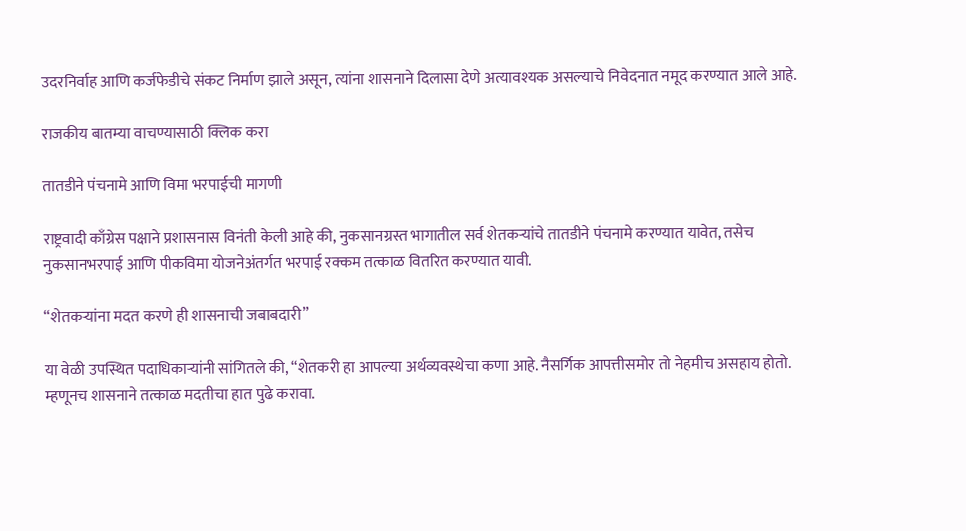उदरनिर्वाह आणि कर्जफेडीचे संकट निर्माण झाले असून, त्यांना शासनाने दिलासा देणे अत्यावश्यक असल्याचे निवेदनात नमूद करण्यात आले आहे.

राजकीय बातम्या वाचण्यासाठी क्लिक करा

तातडीने पंचनामे आणि विमा भरपाईची मागणी

राष्ट्रवादी काँग्रेस पक्षाने प्रशासनास विनंती केली आहे की, नुकसानग्रस्त भागातील सर्व शेतकऱ्यांचे तातडीने पंचनामे करण्यात यावेत, तसेच नुकसानभरपाई आणि पीकविमा योजनेअंतर्गत भरपाई रक्कम तत्काळ वितरित करण्यात यावी.

“शेतकऱ्यांना मदत करणे ही शासनाची जबाबदारी”

या वेळी उपस्थित पदाधिकाऱ्यांनी सांगितले की, “शेतकरी हा आपल्या अर्थव्यवस्थेचा कणा आहे. नैसर्गिक आपत्तीसमोर तो नेहमीच असहाय होतो. म्हणूनच शासनाने तत्काळ मदतीचा हात पुढे करावा.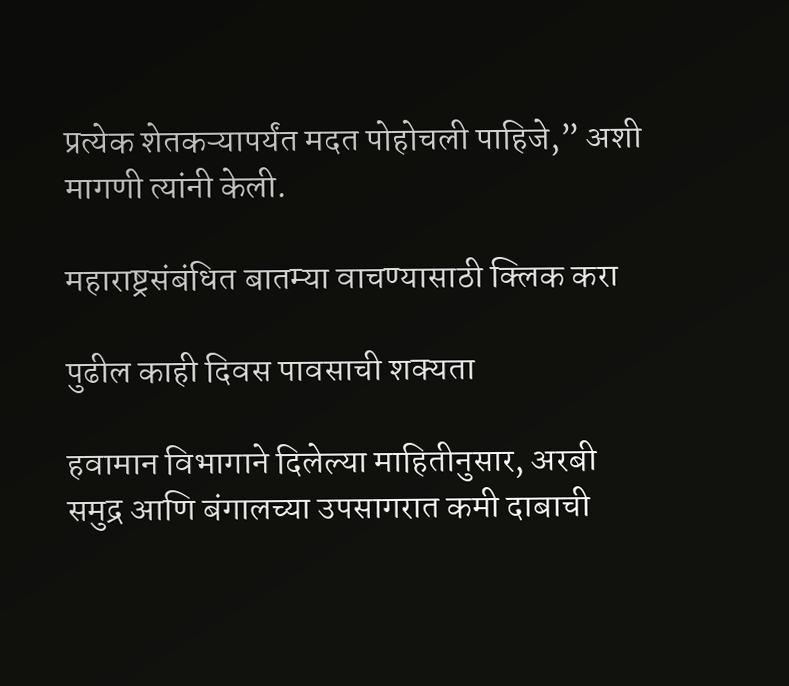प्रत्येक शेतकऱ्यापर्यंत मदत पोहोचली पाहिजे,” अशी मागणी त्यांनी केली.

महाराष्ट्रसंबंधित बातम्या वाचण्यासाठी क्लिक करा

पुढील काही दिवस पावसाची शक्यता

हवामान विभागाने दिलेल्या माहितीनुसार, अरबी समुद्र आणि बंगालच्या उपसागरात कमी दाबाची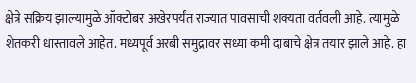क्षेत्रे सक्रिय झाल्यामुळे ऑक्टोबर अखेरपर्यंत राज्यात पावसाची शक्यता वर्तवली आहे. त्यामुळे शेतकरी धास्तावले आहेत. मध्यपूर्व अरबी समुद्रावर सध्या कमी दाबाचे क्षेत्र तयार झाले आहे. हा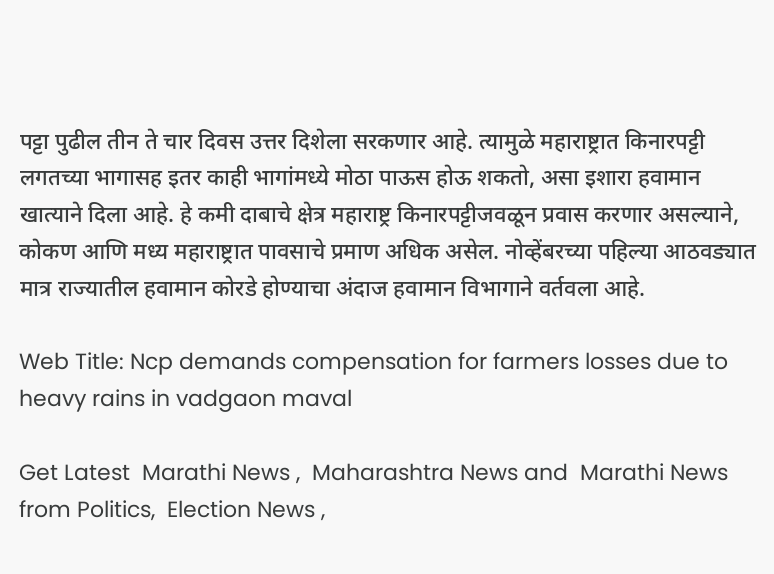पट्टा पुढील तीन ते चार दिवस उत्तर दिशेला सरकणार आहे. त्यामुळे महाराष्ट्रात किनारपट्टी लगतच्या भागासह इतर काही भागांमध्ये मोठा पाऊस होऊ शकतो, असा इशारा हवामान खात्याने दिला आहे. हे कमी दाबाचे क्षेत्र महाराष्ट्र किनारपट्टीजवळून प्रवास करणार असल्याने, कोकण आणि मध्य महाराष्ट्रात पावसाचे प्रमाण अधिक असेल. नोव्हेंबरच्या पहिल्या आठवड्यात मात्र राज्यातील हवामान कोरडे होण्याचा अंदाज हवामान विभागाने वर्तवला आहे.

Web Title: Ncp demands compensation for farmers losses due to heavy rains in vadgaon maval

Get Latest  Marathi News ,  Maharashtra News and  Marathi News from Politics,  Election News ,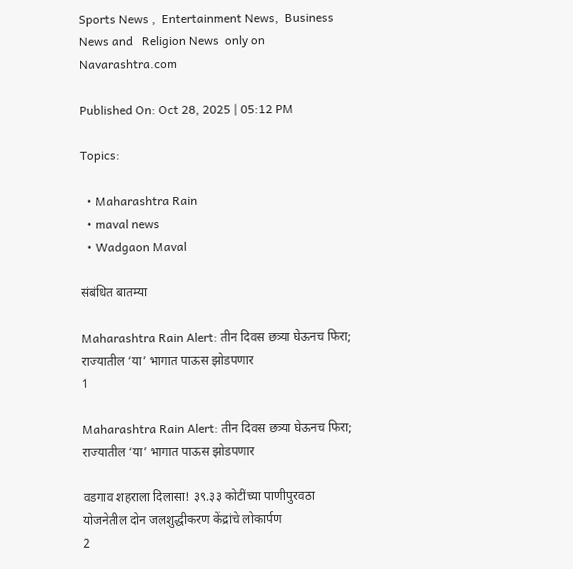Sports News ,  Entertainment News,  Business News and   Religion News  only on Navarashtra.com

Published On: Oct 28, 2025 | 05:12 PM

Topics:

  • Maharashtra Rain
  • maval news
  • Wadgaon Maval

संबंधित बातम्या

Maharashtra Rain Alert: तीन दिवस छत्र्या घेऊनच फिरा; राज्यातील ‘या’ भागात पाऊस झोडपणार
1

Maharashtra Rain Alert: तीन दिवस छत्र्या घेऊनच फिरा; राज्यातील ‘या’ भागात पाऊस झोडपणार

वडगाव शहराला दिलासा! ३९.३३ कोटींच्या पाणीपुरवठा योजनेतील दोन जलशुद्धीकरण केंद्रांचे लोकार्पण
2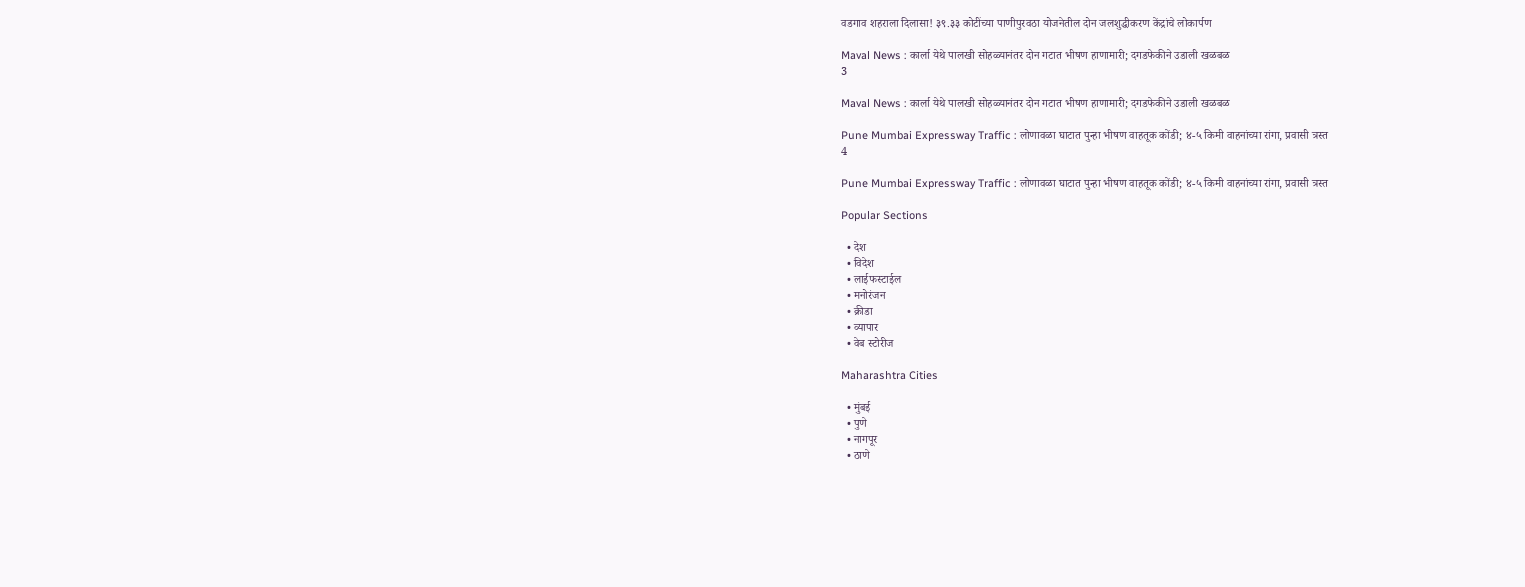वडगाव शहराला दिलासा! ३९.३३ कोटींच्या पाणीपुरवठा योजनेतील दोन जलशुद्धीकरण केंद्रांचे लोकार्पण

Maval News : कार्ला येथे पालखी सोहळ्यानंतर दोन गटात भीषण हाणामारी; दगडफेकीने उडाली खळबळ
3

Maval News : कार्ला येथे पालखी सोहळ्यानंतर दोन गटात भीषण हाणामारी; दगडफेकीने उडाली खळबळ

Pune Mumbai Expressway Traffic : लोणावळा घाटात पुन्हा भीषण वाहतूक कोंडी; ४-५ किमी वाहनांच्या रांगा, प्रवासी त्रस्त
4

Pune Mumbai Expressway Traffic : लोणावळा घाटात पुन्हा भीषण वाहतूक कोंडी; ४-५ किमी वाहनांच्या रांगा, प्रवासी त्रस्त

Popular Sections

  • देश
  • विदेश
  • लाईफस्टाईल
  • मनोरंजन
  • क्रीडा
  • व्यापार
  • वेब स्टोरीज

Maharashtra Cities

  • मुंबई
  • पुणे
  • नागपूर
  • ठाणे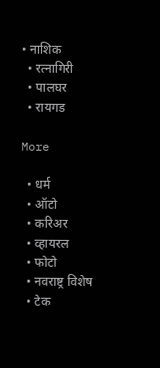• नाशिक
  • रत्नागिरी
  • पालघर
  • रायगड

More

  • धर्म
  • ऑटो
  • करिअर
  • व्हायरल
  • फोटो
  • नवराष्ट्र विशेष
  • टेक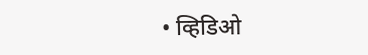• व्हिडिओ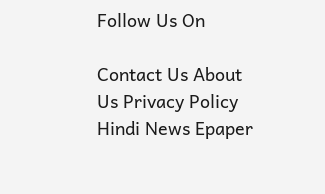Follow Us On

Contact Us About Us Privacy Policy
Hindi News Epaper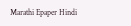Marathi Epaper Hindi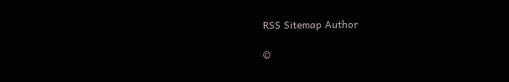RSS Sitemap Author

©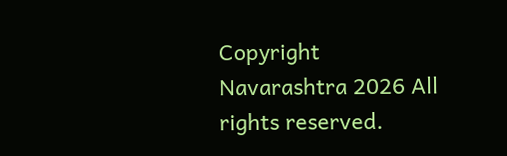Copyright Navarashtra 2026 All rights reserved.